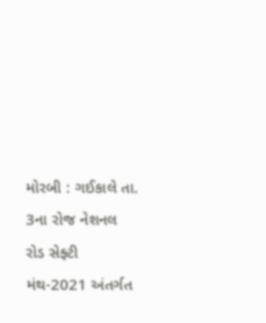મોરબી : ગઈકાલે તા. 3ના રોજ નેશનલ રોડ સેફ્ટી મંથ-2021 અંતર્ગત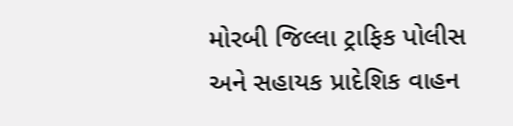મોરબી જિલ્લા ટ્રાફિક પોલીસ અને સહાયક પ્રાદેશિક વાહન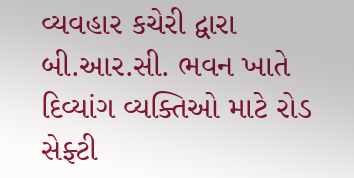વ્યવહાર કચેરી દ્વારા બી.આર.સી. ભવન ખાતે દિવ્યાંગ વ્યક્તિઓ માટે રોડ સેફ્ટી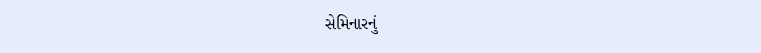સેમિનારનું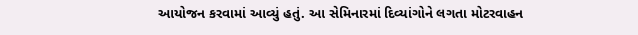આયોજન કરવામાં આવ્યું હતું. આ સેમિનારમાં દિવ્યાંગોને લગતા મોટરવાહન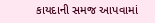કાયદાની સમજ આપવામાં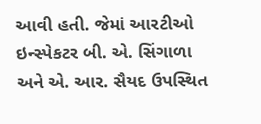આવી હતી. જેમાં આરટીઓ ઇન્સ્પેકટર બી. એ. સિંગાળા અને એ. આર. સૈયદ ઉપસ્થિત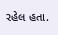રહેલ હતા.